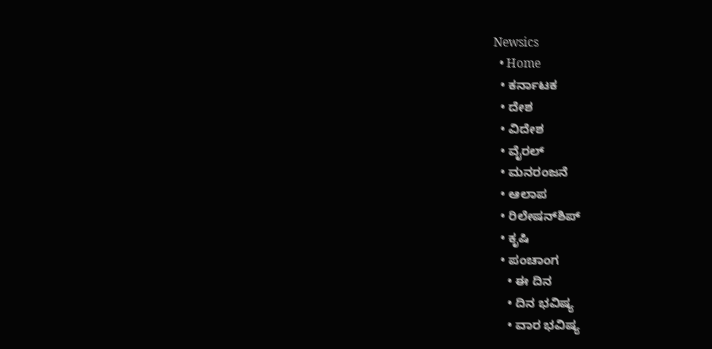Newsics
  • Home
  • ಕರ್ನಾಟಕ
  • ದೇಶ
  • ವಿದೇಶ
  • ವೈರಲ್
  • ಮನರಂಜನೆ
  • ಆಲಾಪ
  • ರಿಲೇಷನ್‌ಶಿಪ್
  • ಕೃಷಿ
  • ಪಂಚಾಂಗ
    • ಈ ದಿನ
    • ದಿನ ಭವಿಷ್ಯ
    • ವಾರ ಭವಿಷ್ಯ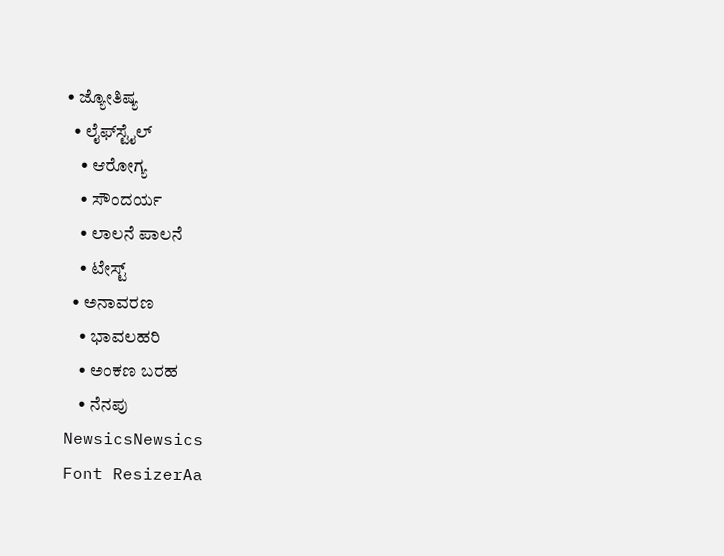• ಜ್ಯೋತಿಷ್ಯ
  • ಲೈಫ್‌ಸ್ಟೈಲ್
    • ಆರೋಗ್ಯ
    • ಸೌಂದರ್ಯ
    • ಲಾಲನೆ ಪಾಲನೆ
    • ಟೇಸ್ಟ್
  • ಅನಾವರಣ
    • ಭಾವಲಹರಿ
    • ಅಂಕಣ ಬರಹ
    • ನೆನಪು
NewsicsNewsics
Font ResizerAa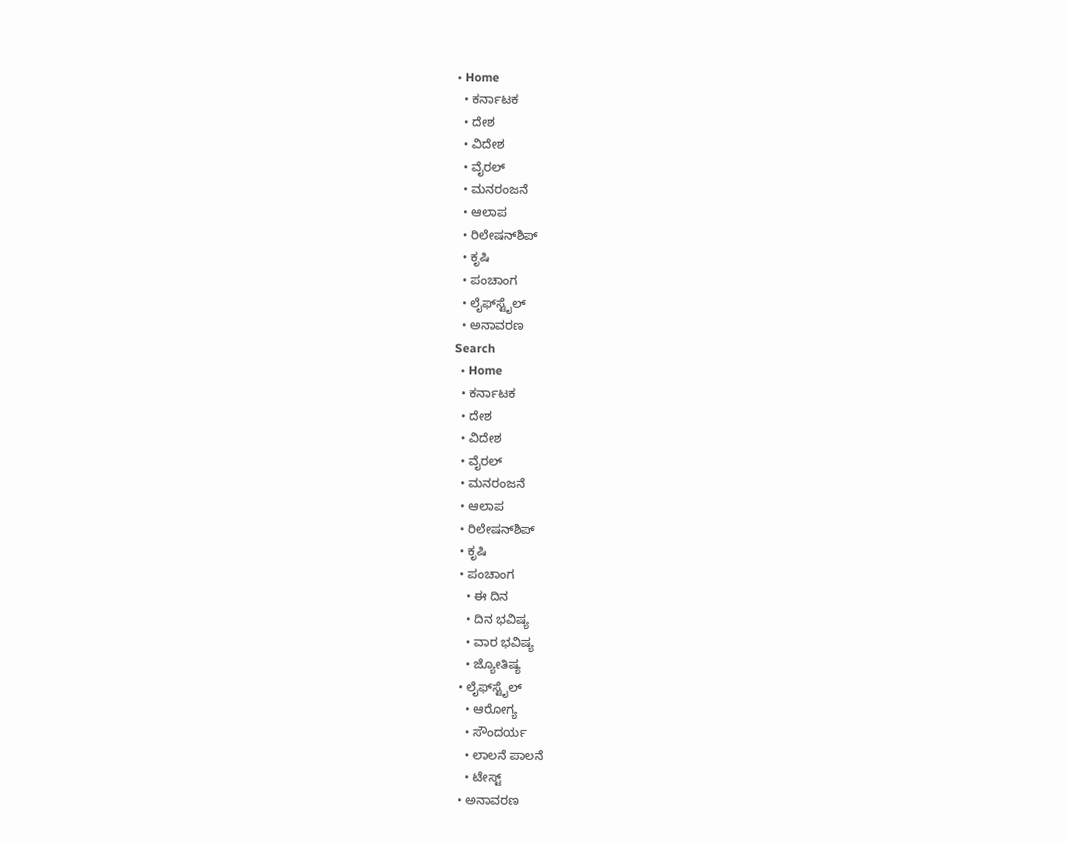• Home
  • ಕರ್ನಾಟಕ
  • ದೇಶ
  • ವಿದೇಶ
  • ವೈರಲ್
  • ಮನರಂಜನೆ
  • ಆಲಾಪ
  • ರಿಲೇಷನ್‌ಶಿಪ್
  • ಕೃಷಿ
  • ಪಂಚಾಂಗ
  • ಲೈಫ್‌ಸ್ಟೈಲ್
  • ಅನಾವರಣ
Search
  • Home
  • ಕರ್ನಾಟಕ
  • ದೇಶ
  • ವಿದೇಶ
  • ವೈರಲ್
  • ಮನರಂಜನೆ
  • ಆಲಾಪ
  • ರಿಲೇಷನ್‌ಶಿಪ್
  • ಕೃಷಿ
  • ಪಂಚಾಂಗ
    • ಈ ದಿನ
    • ದಿನ ಭವಿಷ್ಯ
    • ವಾರ ಭವಿಷ್ಯ
    • ಜ್ಯೋತಿಷ್ಯ
  • ಲೈಫ್‌ಸ್ಟೈಲ್
    • ಆರೋಗ್ಯ
    • ಸೌಂದರ್ಯ
    • ಲಾಲನೆ ಪಾಲನೆ
    • ಟೇಸ್ಟ್
  • ಅನಾವರಣ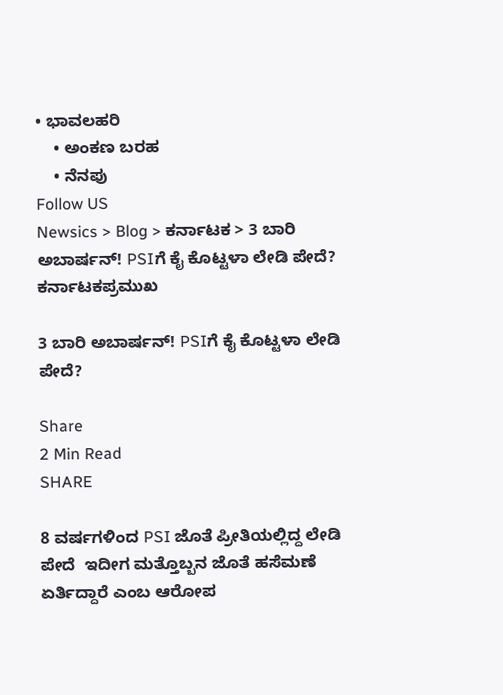• ಭಾವಲಹರಿ
    • ಅಂಕಣ ಬರಹ
    • ನೆನಪು
Follow US
Newsics > Blog > ಕರ್ನಾಟಕ > 3 ಬಾರಿ ಅಬಾರ್ಷನ್! PSIಗೆ ಕೈ ಕೊಟ್ಟಳಾ ಲೇಡಿ ಪೇದೆ?
ಕರ್ನಾಟಕಪ್ರಮುಖ

3 ಬಾರಿ ಅಬಾರ್ಷನ್! PSIಗೆ ಕೈ ಕೊಟ್ಟಳಾ ಲೇಡಿ ಪೇದೆ?

Share
2 Min Read
SHARE

8 ವರ್ಷಗಳಿಂದ PSI ಜೊತೆ ಪ್ರೀತಿಯಲ್ಲಿದ್ದ ಲೇಡಿ ಪೇದೆ  ಇದೀಗ ಮತ್ತೊಬ್ಬನ ಜೊತೆ ಹಸೆಮಣೆ ಏರ್ತಿದ್ದಾರೆ ಎಂಬ ಆರೋಪ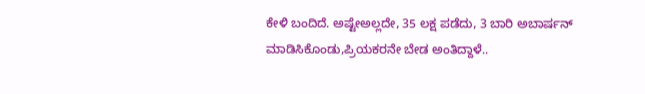ಕೇಳಿ ಬಂದಿದೆ. ಅಷ್ಟೇಅಲ್ಲದೇ, 35 ಲಕ್ಷ ಪಡೆದು, 3 ಬಾರಿ ಅಬಾರ್ಷನ್ ಮಾಡಿಸಿಕೊಂಡು,ಪ್ರಿಯಕರನೇ ಬೇಡ ಅಂತಿದ್ದಾಳೆ..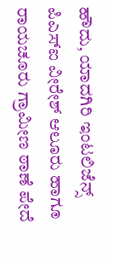ಹೌದು, ಯಾದಗಿರಿ ಇಂಟಲಿಜೆನ್ಸ್ ಪಿಎಸ್‌ಐ ವೀರೇಶ್ ಆಲೂರು ಹಾಗೂ ರಾಯಚೂರು ಗ್ರಾಮೀಣ ಠಾಣೆ ಪೇದೆ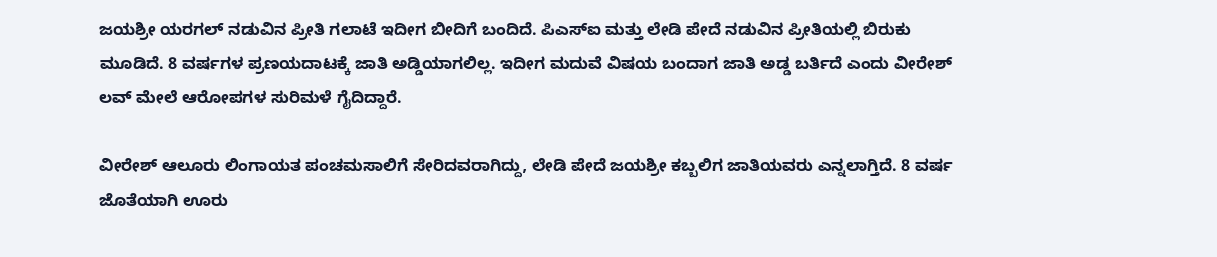ಜಯಶ್ರೀ ಯರಗಲ್ ನಡುವಿನ ಪ್ರೀತಿ ಗಲಾಟೆ ಇದೀಗ ಬೀದಿಗೆ ಬಂದಿದೆ. ಪಿಎಸ್‌ಐ ಮತ್ತು ಲೇಡಿ ಪೇದೆ ನಡುವಿನ ಪ್ರೀತಿಯಲ್ಲಿ ಬಿರುಕು ಮೂಡಿದೆ. 8 ವರ್ಷಗಳ ಪ್ರಣಯದಾಟಕ್ಕೆ ಜಾತಿ ಅಡ್ಡಿಯಾಗಲಿಲ್ಲ. ಇದೀಗ ಮದುವೆ ವಿಷಯ ಬಂದಾಗ ಜಾತಿ ಅಡ್ಡ ಬರ್ತಿದೆ ಎಂದು ವೀರೇಶ್ ಲವ್ ಮೇಲೆ ಆರೋಪಗಳ ಸುರಿಮಳೆ ಗೈದಿದ್ದಾರೆ.

ವೀರೇಶ್ ಆಲೂರು ಲಿಂಗಾಯತ ಪಂಚಮಸಾಲಿಗೆ ಸೇರಿದವರಾಗಿದ್ದು, ಲೇಡಿ ಪೇದೆ ಜಯಶ್ರೀ ಕಬ್ಬಲಿಗ ಜಾತಿಯವರು ಎನ್ನಲಾಗ್ತಿದೆ. 8 ವರ್ಷ ಜೊತೆಯಾಗಿ ಊರು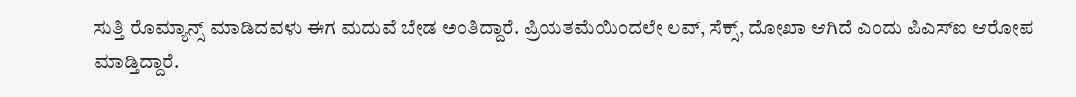ಸುತ್ತಿ ರೊಮ್ಯಾನ್ಸ್ ಮಾಡಿದವಳು ಈಗ ಮದುವೆ ಬೇಡ ಅಂತಿದ್ದಾರೆ. ಪ್ರಿಯತಮೆಯಿಂದಲೇ ಲವ್, ಸೆಕ್ಸ್, ದೋಖಾ ಆಗಿದೆ ಎಂದು ಪಿಎಸ್ಐ ಆರೋಪ ಮಾಡ್ತಿದ್ದಾರೆ.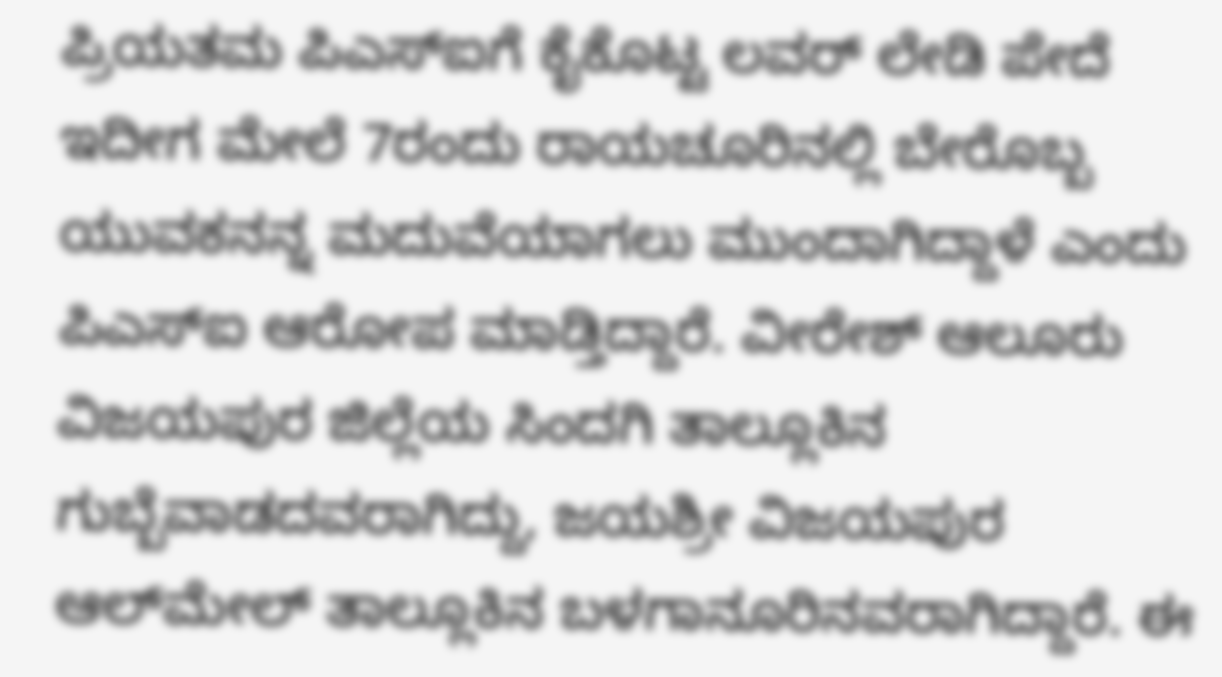ಪ್ರಿಯತಮ ಪಿಎಸ್‌ಐಗೆ ಕೈಕೊಟ್ಟ ಲವರ್ ಲೇಡಿ ಪೇದೆ ಇದೀಗ ಮೇಲೆ 7ರಂದು ರಾಯಚೂರಿನಲ್ಲಿ ಬೇರೊಬ್ಬ ಯುವಕನನ್ನ ಮದುವೆಯಾಗಲು ಮುಂದಾಗಿದ್ದಾಳೆ ಎಂದು ಪಿಎಸ್ಐ ಆರೋಪ ಮಾಡ್ತಿದ್ದಾರೆ. ವೀರೇಶ್ ಆಲೂರು ವಿಜಯಪುರ ಜಿಲ್ಲೆಯ ಸಿಂದಗಿ ತಾಲ್ಲೂಕಿನ ಗುಬ್ಬೆವಾಡದವರಾಗಿದ್ದು, ಜಯಶ್ರೀ ವಿಜಯಪುರ ಆಲ್‌ಮೇಲ್ ತಾಲ್ಲೂಕಿನ ಬಳಗಾನೂರಿನವರಾಗಿದ್ದಾರೆ. ಈ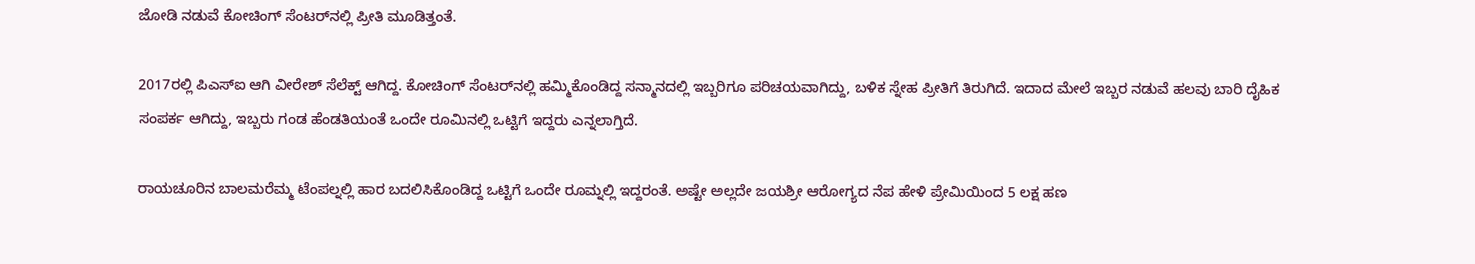ಜೋಡಿ ನಡುವೆ ಕೋಚಿಂಗ್ ಸೆಂಟರ್‌ನಲ್ಲಿ ಪ್ರೀತಿ ಮೂಡಿತ್ತಂತೆ.

2017ರಲ್ಲಿ ಪಿಎಸ್‌ಐ ಆಗಿ ವೀರೇಶ್ ಸೆಲೆಕ್ಟ್ ಆಗಿದ್ದ. ಕೋಚಿಂಗ್ ಸೆಂಟರ್‌ನಲ್ಲಿ ಹಮ್ಮಿಕೊಂಡಿದ್ದ ಸನ್ಮಾನದಲ್ಲಿ ಇಬ್ಬರಿಗೂ ಪರಿಚಯವಾಗಿದ್ದು, ಬಳಿಕ ಸ್ನೇಹ ಪ್ರೀತಿಗೆ ತಿರುಗಿದೆ. ಇದಾದ ಮೇಲೆ ಇಬ್ಬರ ನಡುವೆ ಹಲವು ಬಾರಿ ದೈಹಿಕ ಸಂಪರ್ಕ ಆಗಿದ್ದು, ಇಬ್ಬರು ಗಂಡ ಹೆಂಡತಿಯಂತೆ ಒಂದೇ ರೂಮಿನಲ್ಲಿ ಒಟ್ಟಿಗೆ ಇದ್ದರು ಎನ್ನಲಾಗ್ತಿದೆ.

ರಾಯಚೂರಿನ ಬಾಲಮರೆಮ್ಮ ಟೆಂಪಲ್ನಲ್ಲಿ ಹಾರ ಬದಲಿಸಿಕೊಂಡಿದ್ದ ಒಟ್ಟಿಗೆ ಒಂದೇ ರೂಮ್ನಲ್ಲಿ ಇದ್ದರಂತೆ. ಅಷ್ಟೇ ಅಲ್ಲದೇ ಜಯಶ್ರೀ ಆರೋಗ್ಯದ ನೆಪ ಹೇಳಿ ಪ್ರೇಮಿಯಿಂದ 5 ಲಕ್ಷ ಹಣ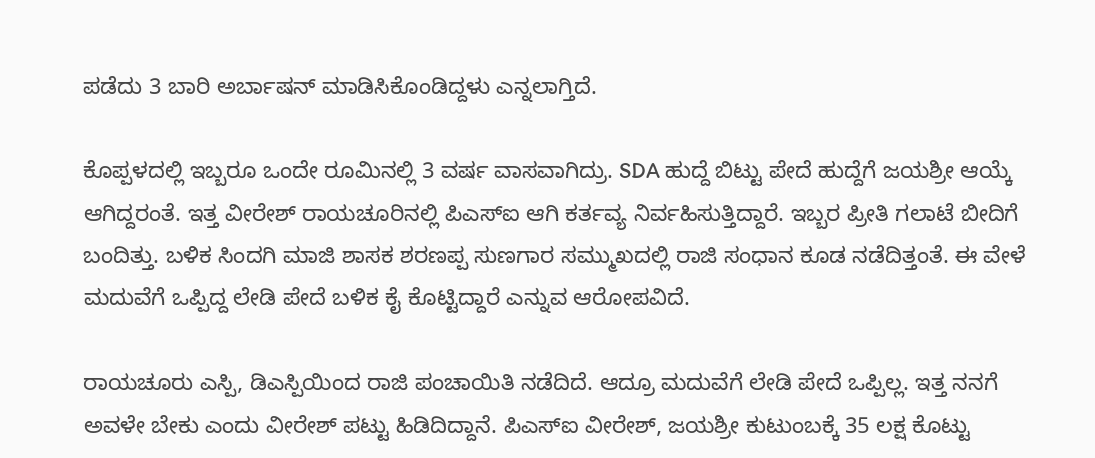ಪಡೆದು 3 ಬಾರಿ ಅರ್ಬಾಷನ್ ಮಾಡಿಸಿಕೊಂಡಿದ್ದಳು ಎನ್ನಲಾಗ್ತಿದೆ.

ಕೊಪ್ಪಳದಲ್ಲಿ ಇಬ್ಬರೂ ಒಂದೇ ರೂಮಿನಲ್ಲಿ 3 ವರ್ಷ ವಾಸವಾಗಿದ್ರು. SDA ಹುದ್ದೆ ಬಿಟ್ಟು ಪೇದೆ‌ ಹುದ್ದೆಗೆ ಜಯಶ್ರೀ ಆಯ್ಕೆ ಆಗಿದ್ದರಂತೆ. ಇತ್ತ ವೀರೇಶ್ ರಾಯಚೂರಿನಲ್ಲಿ ಪಿಎಸ್‌ಐ ಆಗಿ ಕರ್ತವ್ಯ ನಿರ್ವಹಿಸುತ್ತಿದ್ದಾರೆ. ಇಬ್ಬರ ಪ್ರೀತಿ ಗಲಾಟೆ ಬೀದಿಗೆ ಬಂದಿತ್ತು. ಬಳಿಕ ಸಿಂದಗಿ ಮಾಜಿ ಶಾಸಕ ಶರಣಪ್ಪ ಸುಣಗಾರ ಸಮ್ಮುಖದಲ್ಲಿ ರಾಜಿ ಸಂಧಾನ ಕೂಡ ನಡೆದಿತ್ತಂತೆ. ಈ ವೇಳೆ ಮದುವೆಗೆ ಒಪ್ಪಿದ್ದ ಲೇಡಿ ಪೇದೆ ಬಳಿಕ ಕೈ ಕೊಟ್ಟಿದ್ದಾರೆ ಎನ್ನುವ ಆರೋಪವಿದೆ.

ರಾಯಚೂರು ಎಸ್ಪಿ, ಡಿಎಸ್ಪಿಯಿಂದ ರಾಜಿ ಪಂಚಾಯಿತಿ ನಡೆದಿದೆ. ಆದ್ರೂ ಮದುವೆಗೆ ಲೇಡಿ ಪೇದೆ ಒಪ್ಪಿಲ್ಲ. ಇತ್ತ ನನಗೆ ಅವಳೇ ಬೇಕು ಎಂದು ವೀರೇಶ್ ಪಟ್ಟು ಹಿಡಿದಿದ್ದಾನೆ. ಪಿಎಸ್‌ಐ ವೀರೇಶ್‌, ಜಯಶ್ರೀ ಕುಟುಂಬಕ್ಕೆ 35 ಲಕ್ಷ ಕೊಟ್ಟು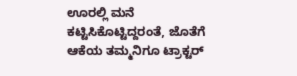ಊರಲ್ಲಿ ಮನೆ ಕಟ್ಟಿಸಿಕೊಟ್ಟಿದ್ದರಂತೆ, ಜೊತೆಗೆ ಆಕೆಯ ತಮ್ಮನಿಗೂ ಟ್ರಾಕ್ಟರ್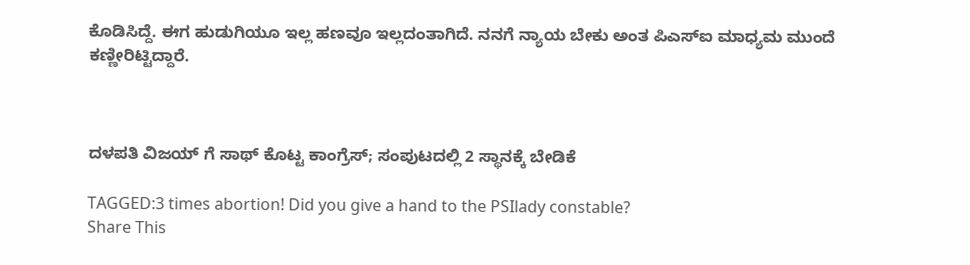ಕೊಡಿಸಿದ್ದೆ. ಈಗ ಹುಡುಗಿಯೂ ಇಲ್ಲ ಹಣವೂ ಇಲ್ಲದಂತಾಗಿದೆ. ನನಗೆ ನ್ಯಾಯ ಬೇಕು ಅಂತ ಪಿಎಸ್‌ಐ ಮಾಧ್ಯಮ ಮುಂದೆ ಕಣ್ಣೀರಿಟ್ಟಿದ್ದಾರೆ.



ದಳಪತಿ ವಿಜಯ್ ಗೆ ಸಾಥ್ ಕೊಟ್ಟ ಕಾಂಗ್ರೆಸ್; ಸಂಪುಟದಲ್ಲಿ 2 ಸ್ಥಾನಕ್ಕೆ ಬೇಡಿಕೆ

TAGGED:3 times abortion! Did you give a hand to the PSIlady constable?
Share This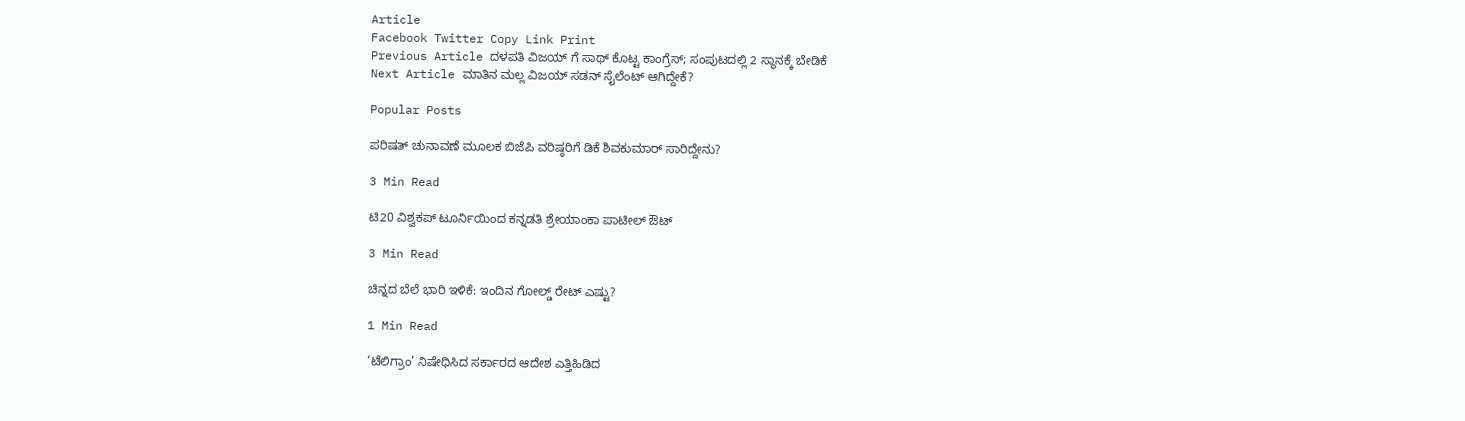Article
Facebook Twitter Copy Link Print
Previous Article ದಳಪತಿ ವಿಜಯ್ ಗೆ ಸಾಥ್ ಕೊಟ್ಟ ಕಾಂಗ್ರೆಸ್; ಸಂಪುಟದಲ್ಲಿ 2 ಸ್ಥಾನಕ್ಕೆ ಬೇಡಿಕೆ
Next Article ಮಾತಿನ ಮಲ್ಲ ವಿಜಯ್ ಸಡನ್ ಸೈಲೆಂಟ್ ಆಗಿದ್ದೇಕೆ?

Popular Posts

ಪರಿಷತ್ ಚುನಾವಣೆ ಮೂಲಕ ಬಿಜೆಪಿ ವರಿಷ್ಠರಿಗೆ ಡಿಕೆ ಶಿವಕುಮಾರ್ ಸಾರಿದ್ದೇನು?

3 Min Read

ಟಿ20 ವಿಶ್ವಕಪ್‌ ಟೂರ್ನಿಯಿಂದ ಕನ್ನಡತಿ ಶ್ರೇಯಾಂಕಾ ಪಾಟೀಲ್ ಔಟ್‌

3 Min Read

ಚಿನ್ನದ ಬೆಲೆ ಭಾರಿ ಇಳಿಕೆ: ಇಂದಿನ ಗೋಲ್ಡ್ ರೇಟ್ ಎಷ್ಟು?

1 Min Read

‘ಟೆಲಿಗ್ರಾಂ’ ನಿಷೇಧಿಸಿದ ಸರ್ಕಾರದ ಆದೇಶ ಎತ್ತಿಹಿಡಿದ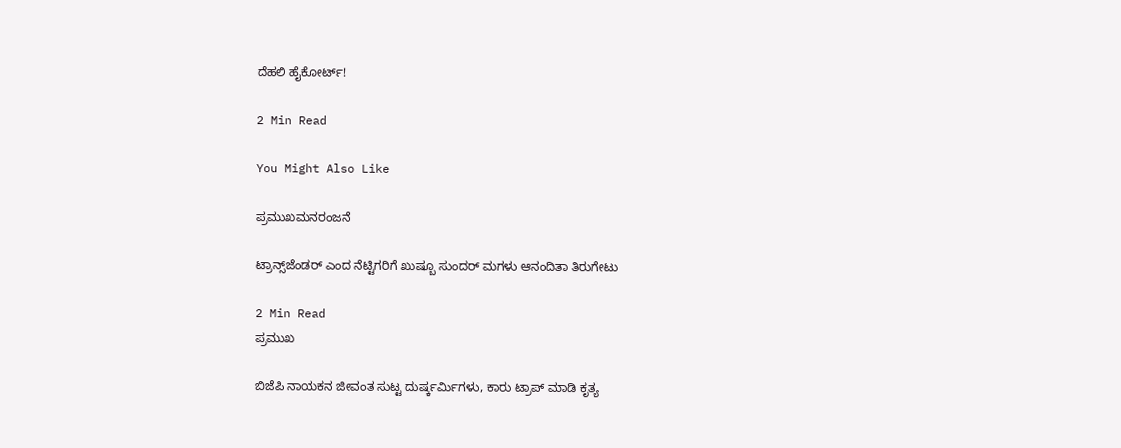ದೆಹಲಿ ಹೈಕೋರ್ಟ್!

2 Min Read

You Might Also Like

ಪ್ರಮುಖಮನರಂಜನೆ

ಟ್ರಾನ್ಸ್‌ಜೆಂಡರ್ ಎಂದ ನೆಟ್ಟಿಗರಿಗೆ ಖುಷ್ಬೂ ಸುಂದರ್ ಮಗಳು ಆನಂದಿತಾ ತಿರುಗೇಟು

2 Min Read
ಪ್ರಮುಖ

ಬಿಜೆಪಿ ನಾಯಕನ ಜೀವಂತ ಸುಟ್ಟ ದುರ್ಷ್ಕರ್ಮಿಗಳು, ಕಾರು ಟ್ರಾಪ್ ಮಾಡಿ ಕೃತ್ಯ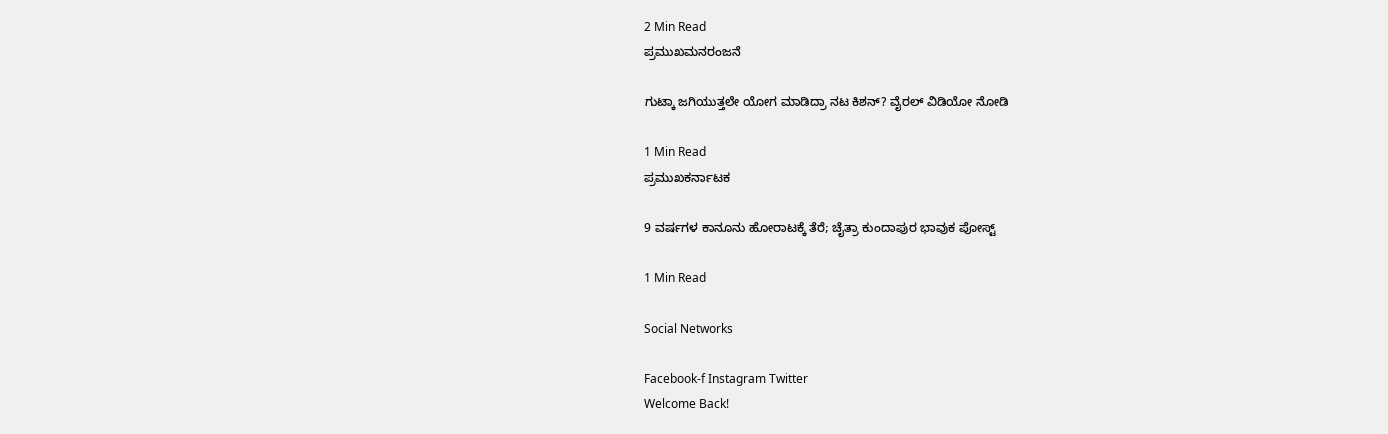2 Min Read
ಪ್ರಮುಖಮನರಂಜನೆ

ಗುಟ್ಕಾ ಜಗಿಯುತ್ತಲೇ ಯೋಗ ಮಾಡಿದ್ರಾ ನಟ ಕಿಶನ್? ವೈರಲ್ ವಿಡಿಯೋ ನೋಡಿ

1 Min Read
ಪ್ರಮುಖಕರ್ನಾಟಕ

9 ವರ್ಷಗಳ ಕಾನೂನು ಹೋರಾಟಕ್ಕೆ ತೆರೆ; ಚೈತ್ರಾ ಕುಂದಾಪುರ ಭಾವುಕ ಪೋಸ್ಟ್

1 Min Read

Social Networks

Facebook-f Instagram Twitter
Welcome Back!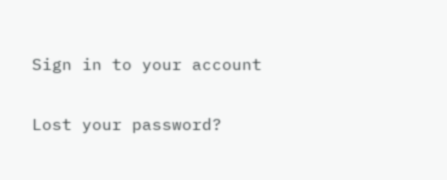Sign in to your account

Lost your password?